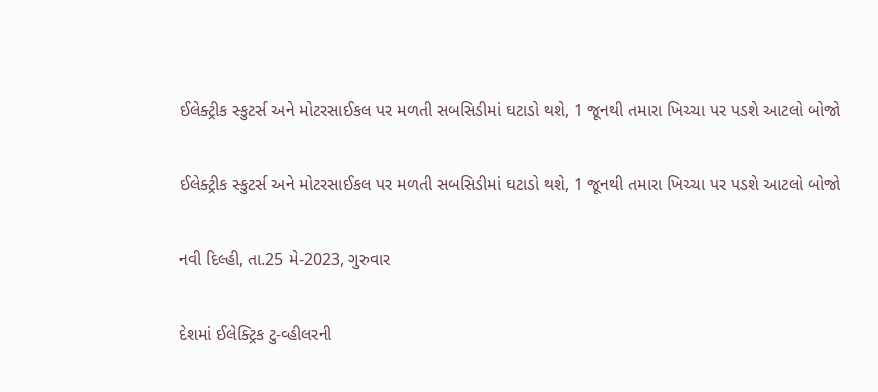ઈલેક્ટ્રીક સ્કુટર્સ અને મોટરસાઈકલ પર મળતી સબસિડીમાં ઘટાડો થશે, 1 જૂનથી તમારા ખિચ્ચા પર પડશે આટલો બોજો

ઈલેક્ટ્રીક સ્કુટર્સ અને મોટરસાઈકલ પર મળતી સબસિડીમાં ઘટાડો થશે, 1 જૂનથી તમારા ખિચ્ચા પર પડશે આટલો બોજો

નવી દિલ્હી, તા.25 મે-2023, ગુરુવાર

દેશમાં ઈલેક્ટ્રિક ટુ-વ્હીલરની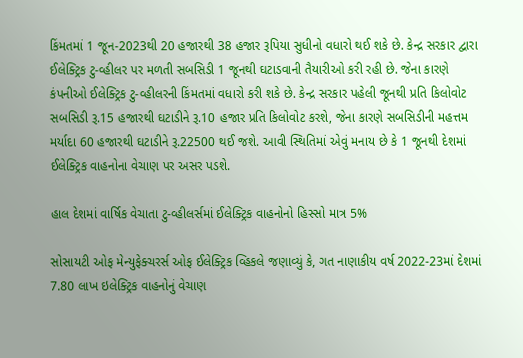કિંમતમાં 1 જૂન-2023થી 20 હજારથી 38 હજાર રૂપિયા સુધીનો વધારો થઈ શકે છે. કેન્દ્ર સરકાર દ્વારા ઈલેક્ટ્રિક ટુ-વ્હીલર પર મળતી સબસિડી 1 જૂનથી ઘટાડવાની તૈયારીઓ કરી રહી છે. જેના કારણે કંપનીઓ ઈલેક્ટ્રિક ટુ-વ્હીલરની કિંમતમાં વધારો કરી શકે છે. કેન્દ્ર સરકાર પહેલી જૂનથી પ્રતિ કિલોવોટ સબસિડી રૂ.15 હજારથી ઘટાડીને રૂ.10 હજાર પ્રતિ કિલોવોટ કરશે, જેના કારણે સબસિડીની મહત્તમ મર્યાદા 60 હજારથી ઘટાડીને રૂ.22500 થઈ જશે. આવી સ્થિતિમાં એવું મનાય છે કે 1 જૂનથી દેશમાં ઈલેક્ટ્રિક વાહનોના વેચાણ પર અસર પડશે.

હાલ દેશમાં વાર્ષિક વેચાતા ટુ-વ્હીલર્સમાં ઈલેક્ટ્રિક વાહનોનો હિસ્સો માત્ર 5%

સોસાયટી ઓફ મેન્યુફેક્ચરર્સ ઓફ ઈલેક્ટ્રિક વ્હિકલે જણાવ્યું કે, ગત નાણાકીય વર્ષ 2022-23માં દેશમાં 7.80 લાખ ઇલેક્ટ્રિક વાહનોનું વેચાણ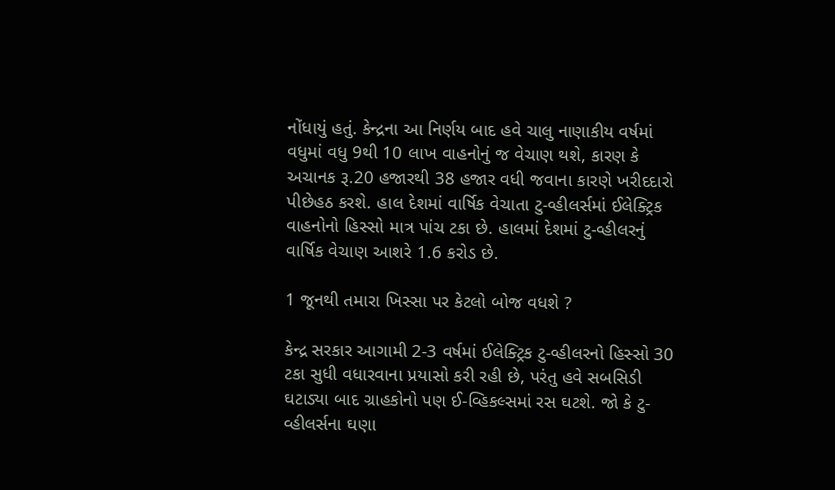નોંધાયું હતું. કેન્દ્રના આ નિર્ણય બાદ હવે ચાલુ નાણાકીય વર્ષમાં વધુમાં વધુ 9થી 10 લાખ વાહનોનું જ વેચાણ થશે, કારણ કે અચાનક રૂ.20 હજારથી 38 હજાર વધી જવાના કારણે ખરીદદારો પીછેહઠ કરશે. હાલ દેશમાં વાર્ષિક વેચાતા ટુ-વ્હીલર્સમાં ઈલેક્ટ્રિક વાહનોનો હિસ્સો માત્ર પાંચ ટકા છે. હાલમાં દેશમાં ટુ-વ્હીલરનું વાર્ષિક વેચાણ આશરે 1.6 કરોડ છે.

1 જૂનથી તમારા ખિસ્સા પર કેટલો બોજ વધશે ?

કેન્દ્ર સરકાર આગામી 2-3 વર્ષમાં ઈલેક્ટ્રિક ટુ-વ્હીલરનો હિસ્સો 30 ટકા સુધી વધારવાના પ્રયાસો કરી રહી છે, પરંતુ હવે સબસિડી ઘટાડ્યા બાદ ગ્રાહકોનો પણ ઈ-વ્હિકલ્સમાં રસ ઘટશે. જો કે ટુ-વ્હીલર્સના ઘણા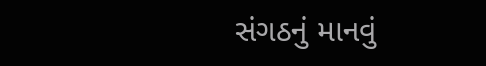સંગઠનું માનવું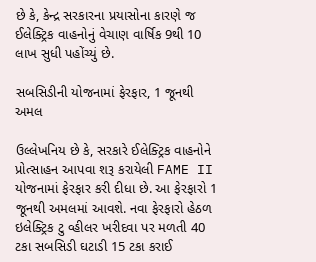છે કે, કેન્દ્ર સરકારના પ્રયાસોના કારણે જ ઈલેક્ટ્રિક વાહનોનું વેચાણ વાર્ષિક 9થી 10 લાખ સુધી પહોંચ્યું છે.

સબસિડીની યોજનામાં ફેરફાર, 1 જૂનથી અમલ

ઉલ્લેખનિય છે કે, સરકારે ઈલેક્ટ્રિક વાહનોને પ્રોત્સાહન આપવા શરૂ કરાયેલી FAME II યોજનામાં ફેરફાર કરી દીધા છે. આ ફેરફારો 1 જૂનથી અમલમાં આવશે. નવા ફેરફારો હેઠળ ઇલેક્ટ્રિક ટુ વ્હીલર ખરીદવા પર મળતી 40 ટકા સબસિડી ઘટાડી 15 ટકા કરાઈ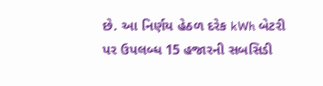છે. આ નિર્ણય હેઠળ દરેક kWh બેટરી પર ઉપલબ્ધ 15 હજારની સબસિડી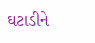ઘટાડીને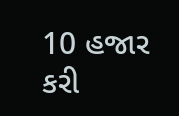10 હજાર કરી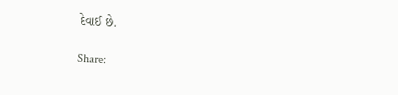દેવાઈ છે.

Share: